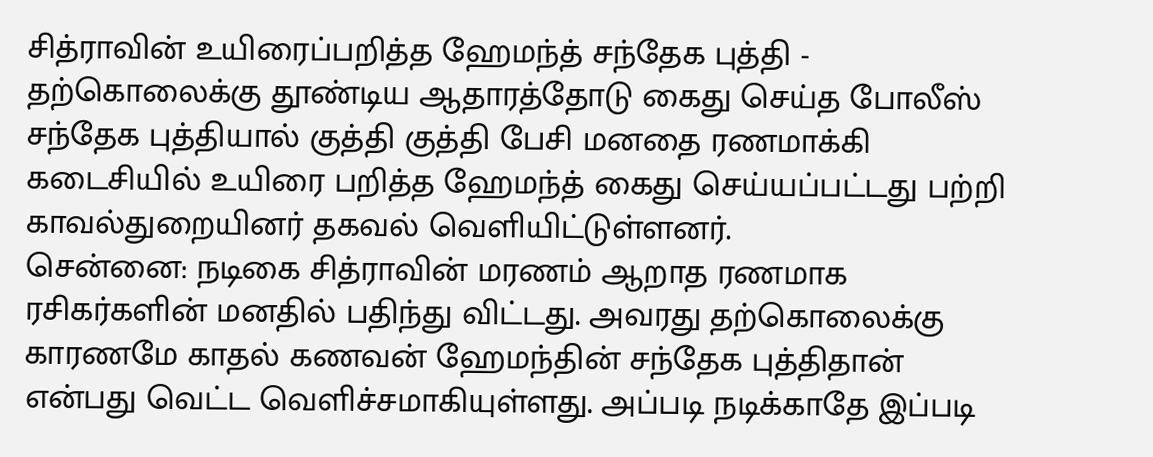சித்ராவின் உயிரைப்பறித்த ஹேமந்த் சந்தேக புத்தி - தற்கொலைக்கு தூண்டிய ஆதாரத்தோடு கைது செய்த போலீஸ்
சந்தேக புத்தியால் குத்தி குத்தி பேசி மனதை ரணமாக்கி கடைசியில் உயிரை பறித்த ஹேமந்த் கைது செய்யப்பட்டது பற்றி காவல்துறையினர் தகவல் வெளியிட்டுள்ளனர்.
சென்னை: நடிகை சித்ராவின் மரணம் ஆறாத ரணமாக ரசிகர்களின் மனதில் பதிந்து விட்டது. அவரது தற்கொலைக்கு காரணமே காதல் கணவன் ஹேமந்தின் சந்தேக புத்திதான் என்பது வெட்ட வெளிச்சமாகியுள்ளது. அப்படி நடிக்காதே இப்படி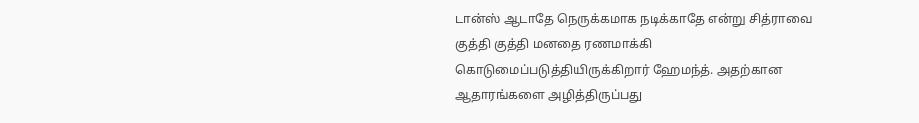டான்ஸ் ஆடாதே நெருக்கமாக நடிக்காதே என்று சித்ராவை குத்தி குத்தி மனதை ரணமாக்கி கொடுமைப்படுத்தியிருக்கிறார் ஹேமந்த். அதற்கான ஆதாரங்களை அழித்திருப்பது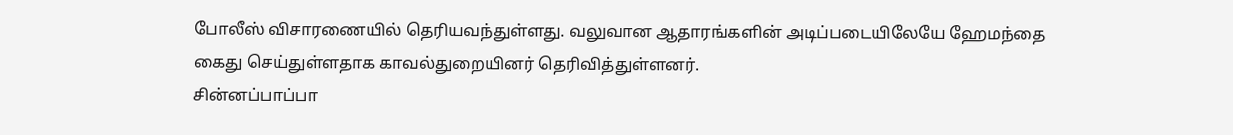போலீஸ் விசாரணையில் தெரியவந்துள்ளது. வலுவான ஆதாரங்களின் அடிப்படையிலேயே ஹேமந்தை கைது செய்துள்ளதாக காவல்துறையினர் தெரிவித்துள்ளனர்.
சின்னப்பாப்பா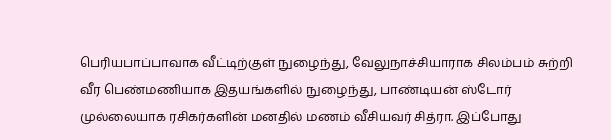பெரியபாப்பாவாக வீட்டிற்குள் நுழைந்து, வேலுநாச்சியாராக சிலம்பம் சுற்றி வீர பெண்மணியாக இதயங்களில் நுழைந்து, பாண்டியன் ஸ்டோர் முல்லையாக ரசிகர்களின் மனதில் மணம் வீசியவர் சித்ரா. இப்போது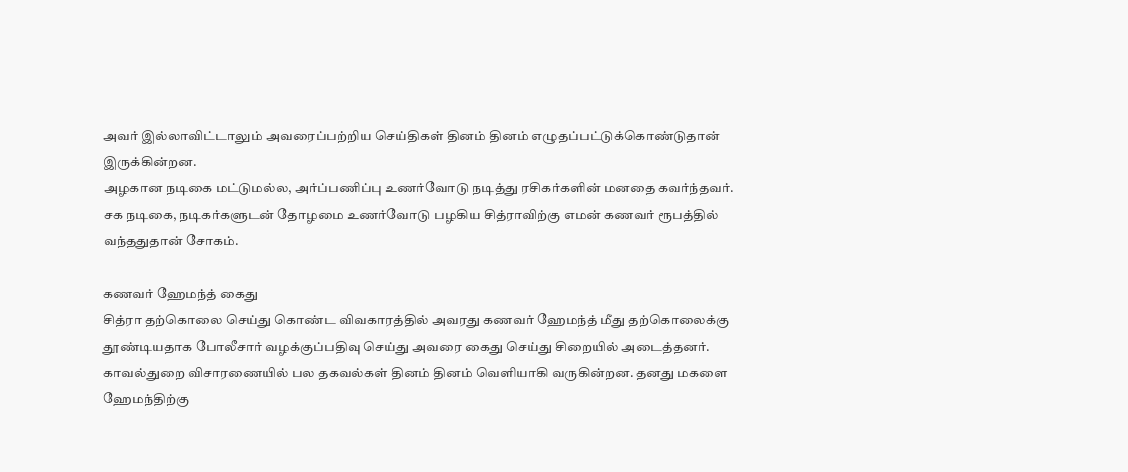அவர் இல்லாவிட்டாலும் அவரைப்பற்றிய செய்திகள் தினம் தினம் எழுதப்பட்டுக்கொண்டுதான் இருக்கின்றன.
அழகான நடிகை மட்டுமல்ல, அர்ப்பணிப்பு உணர்வோடு நடித்து ரசிகர்களின் மனதை கவர்ந்தவர். சக நடிகை, நடிகர்களுடன் தோழமை உணர்வோடு பழகிய சித்ராவிற்கு எமன் கணவர் ரூபத்தில் வந்ததுதான் சோகம்.

கணவர் ஹேமந்த் கைது
சித்ரா தற்கொலை செய்து கொண்ட விவகாரத்தில் அவரது கணவர் ஹேமந்த் மீது தற்கொலைக்கு தூண்டியதாக போலீசார் வழக்குப்பதிவு செய்து அவரை கைது செய்து சிறையில் அடைத்தனர். காவல்துறை விசாரணையில் பல தகவல்கள் தினம் தினம் வெளியாகி வருகின்றன. தனது மகளை ஹேமந்திற்கு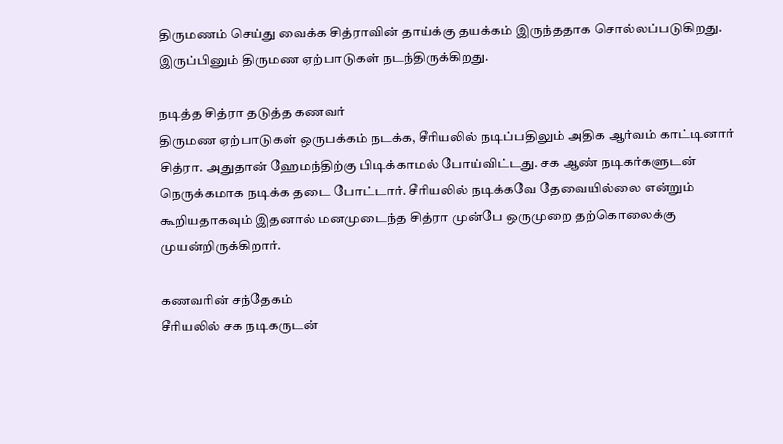திருமணம் செய்து வைக்க சித்ராவின் தாய்க்கு தயக்கம் இருந்ததாக சொல்லப்படுகிறது. இருப்பினும் திருமண ஏற்பாடுகள் நடந்திருக்கிறது.

நடித்த சித்ரா தடுத்த கணவர்
திருமண ஏற்பாடுகள் ஒருபக்கம் நடக்க, சீரியலில் நடிப்பதிலும் அதிக ஆர்வம் காட்டினார் சித்ரா. அதுதான் ஹேமந்திற்கு பிடிக்காமல் போய்விட்டது. சக ஆண் நடிகர்களுடன் நெருக்கமாக நடிக்க தடை போட்டார். சீரியலில் நடிக்கவே தேவையில்லை என்றும் கூறியதாகவும் இதனால் மனமுடைந்த சித்ரா முன்பே ஒருமுறை தற்கொலைக்கு முயன்றிருக்கிறார்.

கணவரின் சந்தேகம்
சீரியலில் சக நடிகருடன்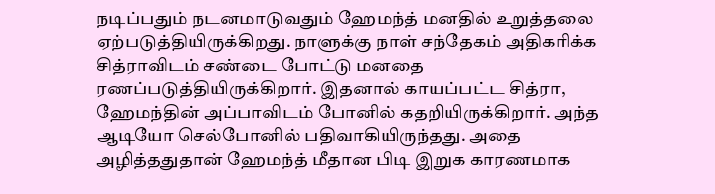நடிப்பதும் நடனமாடுவதும் ஹேமந்த் மனதில் உறுத்தலை ஏற்படுத்தியிருக்கிறது. நாளுக்கு நாள் சந்தேகம் அதிகரிக்க சித்ராவிடம் சண்டை போட்டு மனதை ரணப்படுத்தியிருக்கிறார். இதனால் காயப்பட்ட சித்ரா, ஹேமந்தின் அப்பாவிடம் போனில் கதறியிருக்கிறார். அந்த ஆடியோ செல்போனில் பதிவாகியிருந்தது. அதை அழித்ததுதான் ஹேமந்த் மீதான பிடி இறுக காரணமாக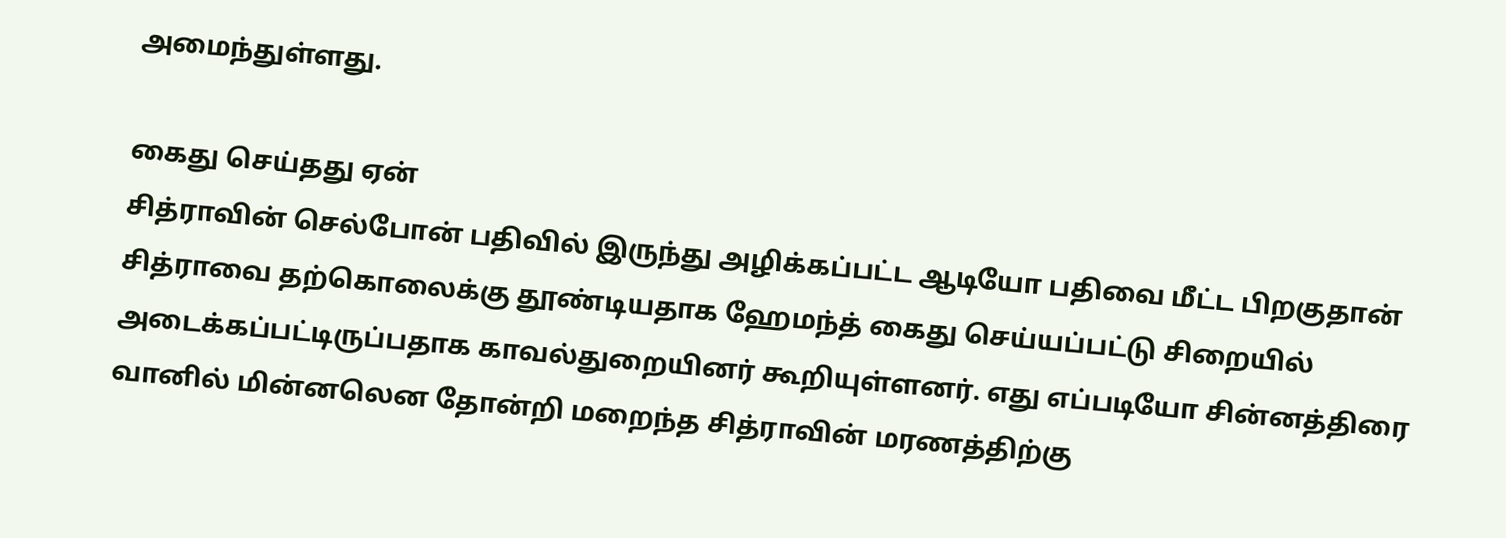அமைந்துள்ளது.

கைது செய்தது ஏன்
சித்ராவின் செல்போன் பதிவில் இருந்து அழிக்கப்பட்ட ஆடியோ பதிவை மீட்ட பிறகுதான் சித்ராவை தற்கொலைக்கு தூண்டியதாக ஹேமந்த் கைது செய்யப்பட்டு சிறையில் அடைக்கப்பட்டிருப்பதாக காவல்துறையினர் கூறியுள்ளனர். எது எப்படியோ சின்னத்திரை வானில் மின்னலென தோன்றி மறைந்த சித்ராவின் மரணத்திற்கு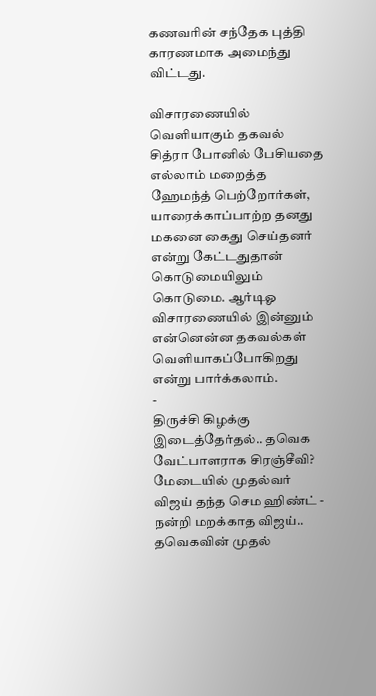கணவரின் சந்தேக புத்தி காரணமாக அமைந்து விட்டது.

விசாரணையில் வெளியாகும் தகவல்
சித்ரா போனில் பேசியதை எல்லாம் மறைத்த ஹேமந்த் பெற்றோர்கள், யாரைக்காப்பாற்ற தனது மகனை கைது செய்தனர் என்று கேட்டதுதான் கொடுமையிலும் கொடுமை. ஆர்டிஓ விசாரணையில் இன்னும் என்னென்ன தகவல்கள் வெளியாகப்போகிறது என்று பார்க்கலாம்.
-
திருச்சி கிழக்கு இடைத்தேர்தல்.. தவெக வேட்பாளராக சிரஞ்சீவி? மேடையில் முதல்வர் விஜய் தந்த செம ஹிண்ட் -
நன்றி மறக்காத விஜய்.. தவெகவின் முதல்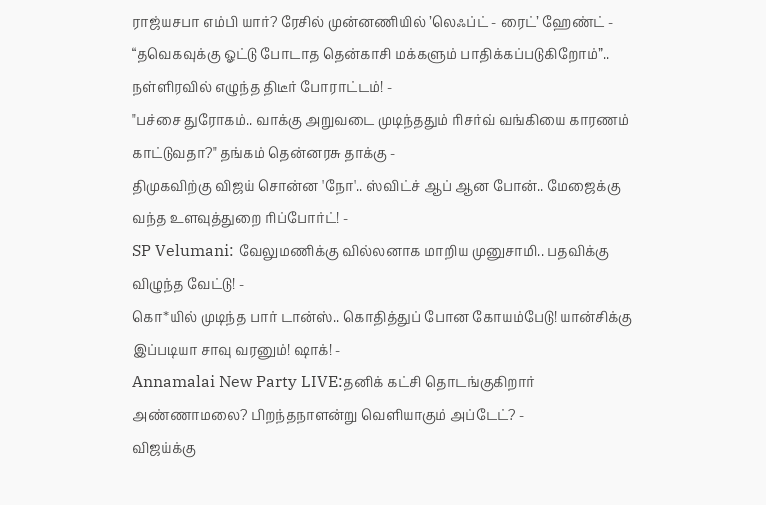ராஜ்யசபா எம்பி யார்? ரேசில் முன்னணியில் ’லெஃப்ட் - ரைட்’ ஹேண்ட் -
“தவெகவுக்கு ஓட்டு போடாத தென்காசி மக்களும் பாதிக்கப்படுகிறோம்”.. நள்ளிரவில் எழுந்த திடீர் போராட்டம்! -
"பச்சை துரோகம்.. வாக்கு அறுவடை முடிந்ததும் ரிசர்வ் வங்கியை காரணம் காட்டுவதா?" தங்கம் தென்னரசு தாக்கு -
திமுகவிற்கு விஜய் சொன்ன 'நோ'.. ஸ்விட்ச் ஆப் ஆன போன்.. மேஜைக்கு வந்த உளவுத்துறை ரிப்போர்ட்! -
SP Velumani: வேலுமணிக்கு வில்லனாக மாறிய முனுசாமி.. பதவிக்கு விழுந்த வேட்டு! -
கொ*யில் முடிந்த பார் டான்ஸ்.. கொதித்துப் போன கோயம்பேடு! யான்சிக்கு இப்படியா சாவு வரனும்! ஷாக்! -
Annamalai New Party LIVE:தனிக் கட்சி தொடங்குகிறார் அண்ணாமலை? பிறந்தநாளன்று வெளியாகும் அப்டேட்? -
விஜய்க்கு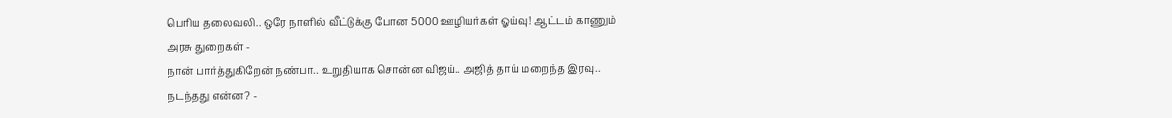பெரிய தலைவலி.. ஒரே நாளில் வீட்டுக்கு போன 5000 ஊழியர்கள் ஓய்வு! ஆட்டம் காணும் அரசு துறைகள் -
நான் பார்த்துகிறேன் நண்பா.. உறுதியாக சொன்ன விஜய்.. அஜித் தாய் மறைந்த இரவு.. நடந்தது என்ன? -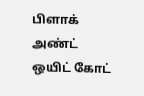பிளாக் அண்ட் ஒயிட் கோட்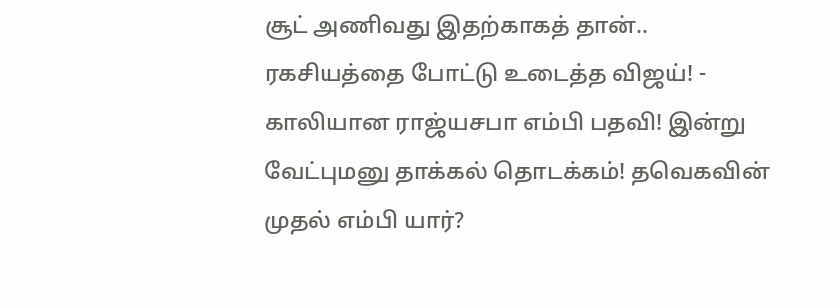சூட் அணிவது இதற்காகத் தான்.. ரகசியத்தை போட்டு உடைத்த விஜய்! -
காலியான ராஜ்யசபா எம்பி பதவி! இன்று வேட்புமனு தாக்கல் தொடக்கம்! தவெகவின் முதல் எம்பி யார்?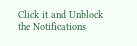Click it and Unblock the Notifications